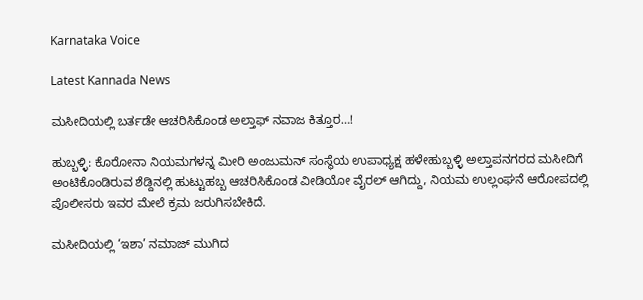Karnataka Voice

Latest Kannada News

ಮಸೀದಿಯಲ್ಲಿ ಬರ್ತಡೇ ಆಚರಿಸಿಕೊಂಡ ಅಲ್ತಾಫ್ ನವಾಜ ಕಿತ್ತೂರ…!

ಹುಬ್ಬಳ್ಳಿ: ಕೊರೋನಾ ನಿಯಮಗಳನ್ನ ಮೀರಿ ಅಂಜುಮನ್ ಸಂಸ್ಥೆಯ ಉಪಾಧ್ಯಕ್ಷ ಹಳೇಹುಬ್ಬಳ್ಳಿ ಅಲ್ತಾಪನಗರದ ಮಸೀದಿಗೆ ಅಂಟಿಕೊಂಡಿರುವ ಶೆಡ್ದಿನಲ್ಲಿ ಹುಟ್ಟುಹಬ್ಬ ಆಚರಿಸಿಕೊಂಡ ವೀಡಿಯೋ ವೈರಲ್ ಆಗಿದ್ದು, ನಿಯಮ ಉಲ್ಲಂಘನೆ ಆರೋಪದಲ್ಲಿ ಪೊಲೀಸರು ಇವರ ಮೇಲೆ ಕ್ರಮ ಜರುಗಿಸಬೇಕಿದೆ.

ಮಸೀದಿಯಲ್ಲಿ ‘ಇಶಾ’ ನಮಾಜ್ ಮುಗಿದ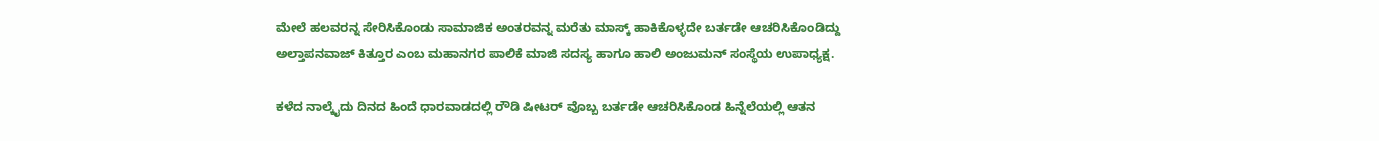ಮೇಲೆ ಹಲವರನ್ನ ಸೇರಿಸಿಕೊಂಡು ಸಾಮಾಜಿಕ ಅಂತರವನ್ನ ಮರೆತು ಮಾಸ್ಕ್ ಹಾಕಿಕೊಳ್ಳದೇ ಬರ್ತಡೇ ಆಚರಿಸಿಕೊಂಡಿದ್ದು ಅಲ್ತಾಪನವಾಜ್ ಕಿತ್ತೂರ ಎಂಬ ಮಹಾನಗರ ಪಾಲಿಕೆ ಮಾಜಿ ಸದಸ್ಯ ಹಾಗೂ ಹಾಲಿ ಅಂಜುಮನ್ ಸಂಸ್ಥೆಯ ಉಪಾಧ್ಯಕ್ಷ.

ಕಳೆದ ನಾಲ್ಕೈದು ದಿನದ ಹಿಂದೆ ಧಾರವಾಡದಲ್ಲಿ ರೌಡಿ ಷೀಟರ್ ವೊಬ್ಬ ಬರ್ತಡೇ ಆಚರಿಸಿಕೊಂಡ ಹಿನ್ನೆಲೆಯಲ್ಲಿ ಆತನ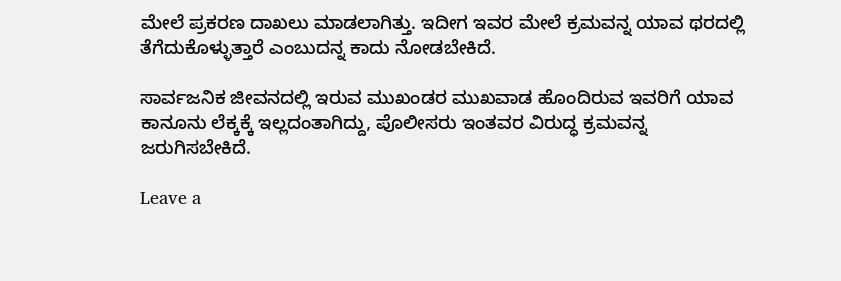ಮೇಲೆ ಪ್ರಕರಣ ದಾಖಲು ಮಾಡಲಾಗಿತ್ತು. ಇದೀಗ ಇವರ ಮೇಲೆ ಕ್ರಮವನ್ನ ಯಾವ ಥರದಲ್ಲಿ ತೆಗೆದುಕೊಳ್ಳುತ್ತಾರೆ ಎಂಬುದನ್ನ ಕಾದು ನೋಡಬೇಕಿದೆ.

ಸಾರ್ವಜನಿಕ ಜೀವನದಲ್ಲಿ ಇರುವ ಮುಖಂಡರ ಮುಖವಾಡ ಹೊಂದಿರುವ ಇವರಿಗೆ ಯಾವ ಕಾನೂನು ಲೆಕ್ಕಕ್ಕೆ ಇಲ್ಲದಂತಾಗಿದ್ದು, ಪೊಲೀಸರು ಇಂತವರ ವಿರುದ್ಧ ಕ್ರಮವನ್ನ ಜರುಗಿಸಬೇಕಿದೆ.

Leave a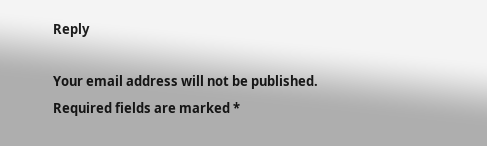Reply

Your email address will not be published. Required fields are marked *